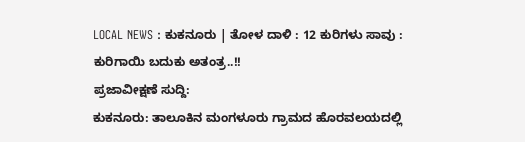LOCAL NEWS : ಕುಕನೂರು | ತೋಳ ದಾಳಿ : 12 ಕುರಿಗಳು ಸಾವು : ಕುರಿಗಾಯಿ ಬದುಕು ಅತಂತ್ರ..!!
ಪ್ರಜಾವೀಕ್ಷಣೆ ಸುದ್ದಿ:
ಕುಕನೂರು: ತಾಲೂಕಿನ ಮಂಗಳೂರು ಗ್ರಾಮದ ಹೊರವಲಯದಲ್ಲಿ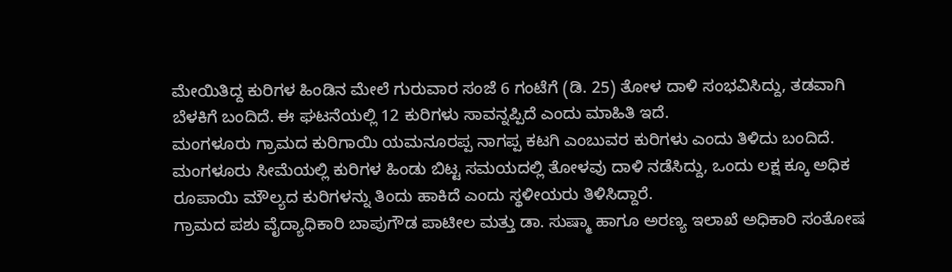ಮೇಯಿತಿದ್ದ ಕುರಿಗಳ ಹಿಂಡಿನ ಮೇಲೆ ಗುರುವಾರ ಸಂಜೆ 6 ಗಂಟೆಗೆ (ಡಿ. 25) ತೋಳ ದಾಳಿ ಸಂಭವಿಸಿದ್ದು, ತಡವಾಗಿ ಬೆಳಕಿಗೆ ಬಂದಿದೆ. ಈ ಘಟನೆಯಲ್ಲಿ 12 ಕುರಿಗಳು ಸಾವನ್ನಪ್ಪಿದೆ ಎಂದು ಮಾಹಿತಿ ಇದೆ.
ಮಂಗಳೂರು ಗ್ರಾಮದ ಕುರಿಗಾಯಿ ಯಮನೂರಪ್ಪ ನಾಗಪ್ಪ ಕಟಗಿ ಎಂಬುವರ ಕುರಿಗಳು ಎಂದು ತಿಳಿದು ಬಂದಿದೆ. ಮಂಗಳೂರು ಸೀಮೆಯಲ್ಲಿ ಕುರಿಗಳ ಹಿಂಡು ಬಿಟ್ಟ ಸಮಯದಲ್ಲಿ ತೋಳವು ದಾಳಿ ನಡೆಸಿದ್ದು, ಒಂದು ಲಕ್ಷ ಕ್ಕೂ ಅಧಿಕ ರೂಪಾಯಿ ಮೌಲ್ಯದ ಕುರಿಗಳನ್ನು ತಿಂದು ಹಾಕಿದೆ ಎಂದು ಸ್ಥಳೀಯರು ತಿಳಿಸಿದ್ದಾರೆ.
ಗ್ರಾಮದ ಪಶು ವೈದ್ಯಾಧಿಕಾರಿ ಬಾಪುಗೌಡ ಪಾಟೀಲ ಮತ್ತು ಡಾ. ಸುಷ್ಮಾ ಹಾಗೂ ಅರಣ್ಯ ಇಲಾಖೆ ಅಧಿಕಾರಿ ಸಂತೋಷ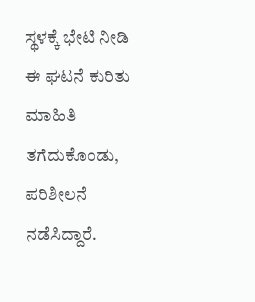ಸ್ಥಳಕ್ಕೆ ಭೇಟಿ ನೀಡಿ ಈ ಘಟನೆ ಕುರಿತು ಮಾಹಿತಿ ತಗೆದುಕೊಂಡು, ಪರಿಶೀಲನೆ ನಡೆಸಿದ್ದಾರೆ.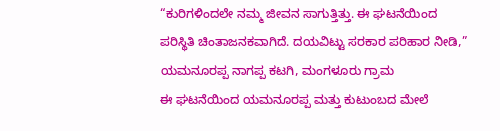“ಕುರಿಗಳಿಂದಲೇ ನಮ್ಮ ಜೀವನ ಸಾಗುತ್ತಿತ್ತು. ಈ ಘಟನೆಯಿಂದ ಪರಿಸ್ಥಿತಿ ಚಿಂತಾಜನಕವಾಗಿದೆ. ದಯವಿಟ್ಟು ಸರಕಾರ ಪರಿಹಾರ ನೀಡಿ,”
ಯಮನೂರಪ್ಪ ನಾಗಪ್ಪ ಕಟಗಿ, ಮಂಗಳೂರು ಗ್ರಾಮ
ಈ ಘಟನೆಯಿಂದ ಯಮನೂರಪ್ಪ ಮತ್ತು ಕುಟುಂಬದ ಮೇಲೆ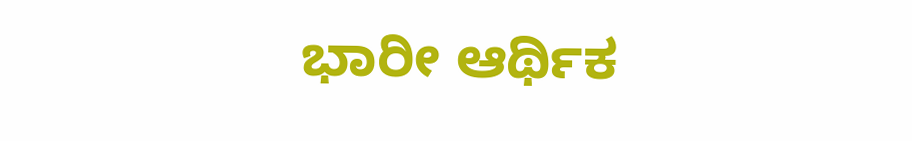ಭಾರೀ ಆರ್ಥಿಕ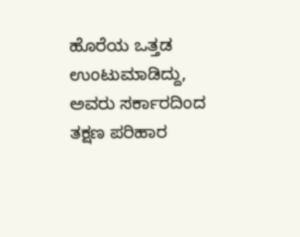ಹೊರೆಯ ಒತ್ತಡ ಉಂಟುಮಾಡಿದ್ದು, ಅವರು ಸರ್ಕಾರದಿಂದ ತಕ್ಷಣ ಪರಿಹಾರ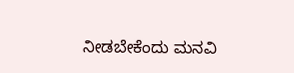ನೀಡಬೇಕೆಂದು ಮನವಿ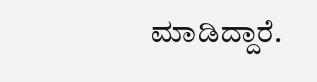ಮಾಡಿದ್ದಾರೆ.